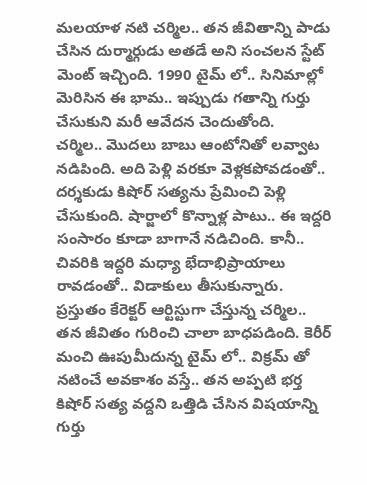మలయాళ నటి చర్మిల.. తన జీవితాన్ని పాడు చేసిన దుర్మార్గుడు అతడే అని సంచలన స్టేట్ మెంట్ ఇచ్చింది. 1990 టైమ్ లో.. సినిమాల్లో మెరిసిన ఈ భామ.. ఇప్పుడు గతాన్ని గుర్తు చేసుకుని మరీ ఆవేదన చెందుతోంది.
చర్మిల.. మొదలు బాబు ఆంటోనితో లవ్వాట నడిపింది. అది పెళ్లి వరకూ వెళ్లకపోవడంతో.. దర్శకుడు కిషోర్ సత్యను ప్రేమించి పెళ్లి చేసుకుంది. షార్జాలో కొన్నాళ్ల పాటు.. ఈ ఇద్దరి సంసారం కూడా బాగానే నడిచింది. కానీ.. చివరికి ఇద్దరి మధ్యా భేదాభిప్రాయాలు రావడంతో.. విడాకులు తీసుకున్నారు.
ప్రస్తుతం కేరెక్టర్ ఆర్టిస్టుగా చేస్తున్న చర్మిల.. తన జీవితం గురించి చాలా బాధపడింది. కెరీర్ మంచి ఊపుమీదున్న టైమ్ లో.. విక్రమ్ తో నటించే అవకాశం వస్తే.. తన అప్పటి భర్త కిషోర్ సత్య వద్దని ఒత్తిడి చేసిన విషయాన్ని గుర్తు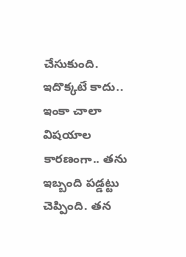చేసుకుంది. ఇదొక్కటే కాదు.. ఇంకా చాలా విషయాల కారణంగా.. తను ఇబ్బంది పడ్డట్టు చెప్పింది. తన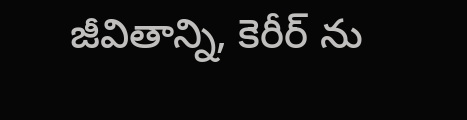జీవితాన్ని, కెరీర్ ను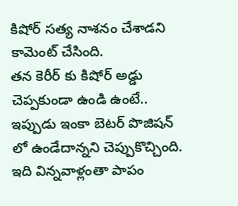కిషోర్ సత్య నాశనం చేశాడని కామెంట్ చేసింది.
తన కెరీర్ కు కిషోర్ అడ్డు చెప్పకుండా ఉండి ఉంటే.. ఇప్పుడు ఇంకా బెటర్ పొజిషన్ లో ఉండేదాన్నని చెప్పుకొచ్చింది. ఇది విన్నవాళ్లంతా పాపం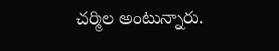చర్మిల అంటున్నారు.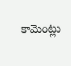కామెంట్లు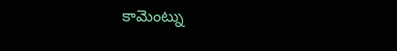కామెంట్ను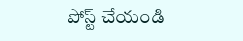పోస్ట్ చేయండి